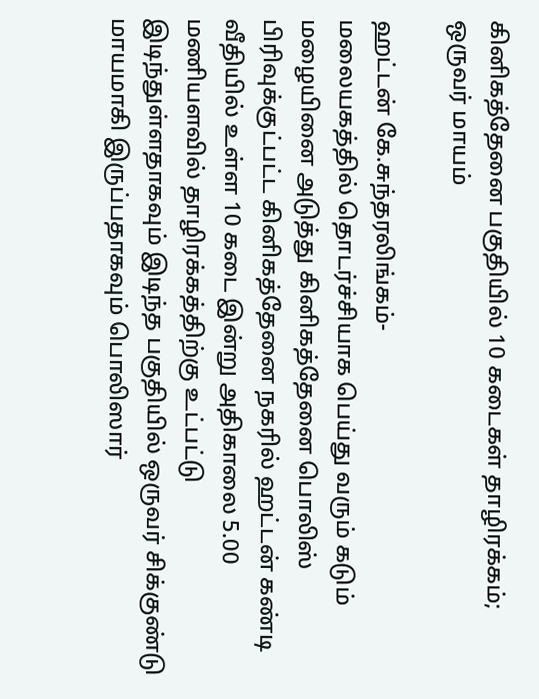கினிகத்தேனை பகுதியில் 10 கடைகள் தாழிரக்கம்; ஒருவர் மாயம்

ஹட்டன் கே.சுந்தரலிங்கம்-
மலையகத்தில் தொடர்ச்சியாக பெய்து வரும் கடும் மழையினை அடுத்து கினிகத்தேனை பொலிஸ் பிரிவுக்குட்பட்ட கினிகத்தேனை நகரில் ஹட்டன் கண்டி வீதியில் உள்ள 10 கடை இன்று அதிகாலை 5.00 மணியளவில் தாழிரக்கத்திற்கு உட்பட்டு இடிந்துள்ளதாகவும் இடிந்த பகுதியில் ஒருவர் சிக்குண்டு மாயமாகி இருப்பதாகவும் பொலிஸார்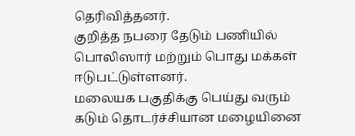தெரிவித்தனர்.
குறித்த நபரை தேடும் பணியில் பொலிஸார் மற்றும் பொது மக்கள் ஈடுபட்டுள்ளனர்.
மலையக பகுதிக்கு பெய்து வரும் கடும் தொடர்ச்சியான மழையினை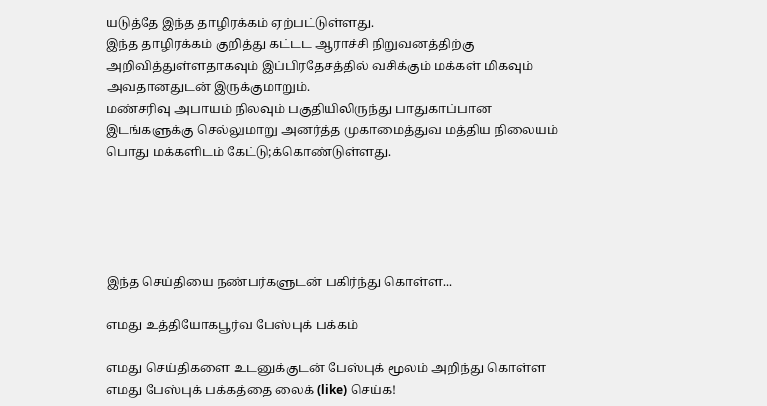யடுத்தே இந்த தாழிரக்கம் ஏற்பட்டுள்ளது.
இந்த தாழிரக்கம் குறித்து கட்டட ஆராச்சி நிறுவனத்திற்கு அறிவித்துள்ளதாகவும் இப்பிரதேசத்தில் வசிக்கும் மக்கள் மிகவும் அவதானதுடன் இருக்குமாறும்.
மண்சரிவு அபாயம் நிலவும் பகுதியிலிருந்து பாதுகாப்பான இடங்களுக்கு செல்லுமாறு அனர்த்த முகாமைத்துவ மத்திய நிலையம் பொது மக்களிடம் கேட்டு;க்கொண்டுள்ளது.





இந்த செய்தியை நண்பர்களுடன் பகிர்ந்து கொள்ள...

எமது உத்தியோகபூர்வ பேஸ்புக் பக்கம்

எமது செய்திகளை உடனுக்குடன் பேஸ்புக் மூலம் அறிந்து கொள்ள எமது பேஸ்புக் பக்கத்தை லைக் (like) செய்க!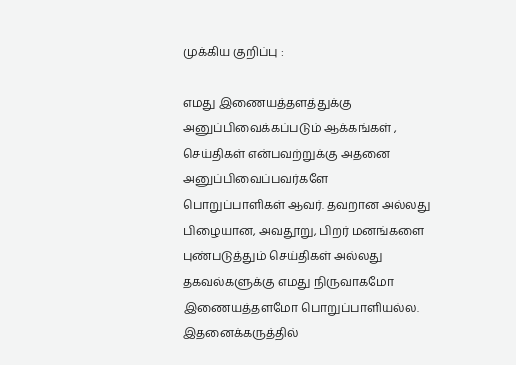முக்கிய குறிப்பு :

எமது இணையத்தளத்துக்கு அனுப்பிவைக்கப்படும் ஆக்கங்கள் , செய்திகள் என்பவற்றுக்கு அதனை அனுப்பிவைப்பவர்களே பொறுப்பாளிகள் ஆவர். தவறான அல்லது பிழையான, அவதூறு, பிறர் மனங்களை புண்படுத்தும் செய்திகள் அல்லது தகவல்களுக்கு எமது நிருவாகமோ இணையத்தளமோ பொறுப்பாளியல்ல. இதனைக்கருத்தில்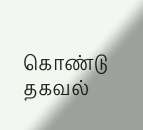கொண்டு தகவல்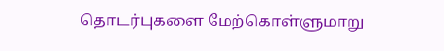தொடர்புகளை மேற்கொள்ளுமாறு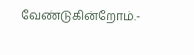வேண்டுகின்றோம்.-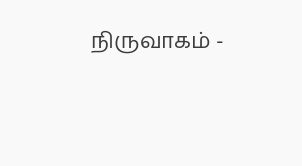நிருவாகம் -